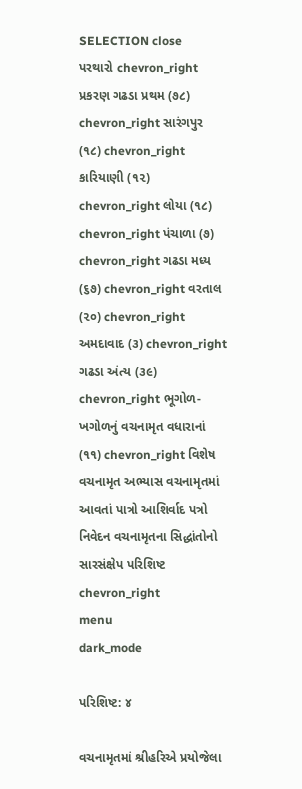SELECTION close
પરથારો chevron_right પ્રકરણ ગઢડા પ્રથમ (૭૮) chevron_right સારંગપુર (૧૮) chevron_right કારિયાણી (૧૨) chevron_right લોયા (૧૮) chevron_right પંચાળા (૭) chevron_right ગઢડા મધ્ય (૬૭) chevron_right વરતાલ (૨૦) chevron_right અમદાવાદ (૩) chevron_right ગઢડા અંત્ય (૩૯) chevron_right ભૂગોળ-ખગોળનું વચનામૃત વધારાનાં (૧૧) chevron_right વિશેષ વચનામૃત અભ્યાસ વચનામૃતમાં આવતાં પાત્રો આશિર્વાદ પત્રો નિવેદન વચનામૃતના સિદ્ધાંતોનો સારસંક્ષેપ પરિશિષ્ટ chevron_right
menu
dark_mode

પરિશિષ્ટ: ૪

વચનામૃતમાં શ્રીહરિએ પ્રયોજેલા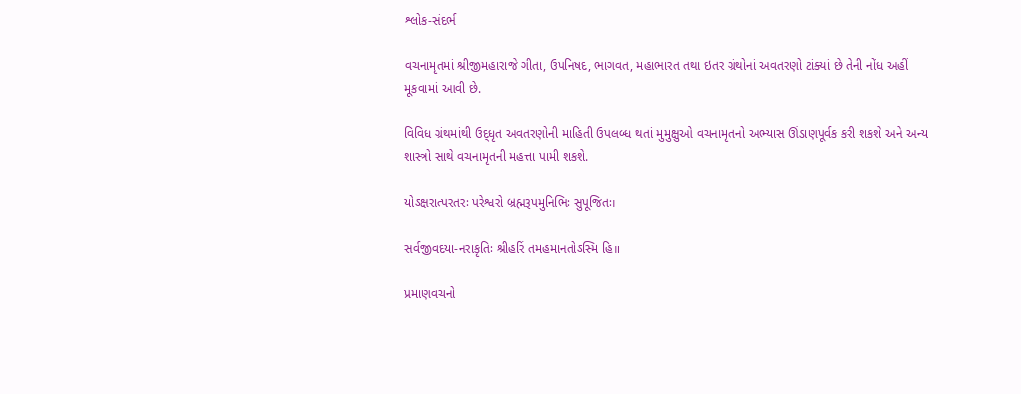શ્લોક-સંદર્ભ

વચનામૃતમાં શ્રીજીમહારાજે ગીતા, ઉપનિષદ, ભાગવત, મહાભારત તથા ઇતર ગ્રંથોનાં અવતરણો ટાંક્યાં છે તેની નોંધ અહીં મૂકવામાં આવી છે.

વિવિધ ગ્રંથમાંથી ઉદ્‌ધૃત અવતરણોની માહિતી ઉપલબ્ધ થતાં મુમુક્ષુઓ વચનામૃતનો અભ્યાસ ઊંડાણપૂર્વક કરી શકશે અને અન્ય શાસ્ત્રો સાથે વચનામૃતની મહત્તા પામી શકશે.

યોઽક્ષરાત્પરતરઃ પરેશ્વરો બ્રહ્મરૂપમુનિભિઃ સુપૂજિતઃ।

સર્વજીવદયા-નરાકૃતિઃ શ્રીહરિં તમહમાનતોઽસ્મિ હિ॥

પ્રમાણવચનો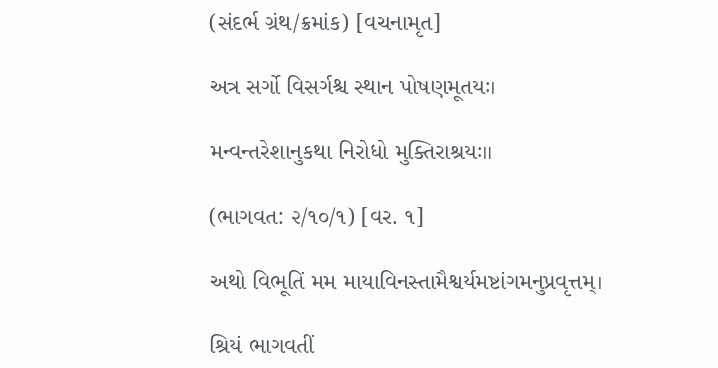(સંદર્ભ ગ્રંથ/ક્રમાંક) [વચનામૃત]

અત્ર સર્ગો વિસર્ગશ્ચ સ્થાન પોષણમૂતયઃ।

મન્વન્તરેશાનુકથા નિરોધો મુક્તિરાશ્રયઃ॥

(ભાગવત: ૨/૧૦/૧) [વર. ૧]

અથો વિભૂતિં મમ માયાવિનસ્તામૈશ્વર્યમષ્ટાંગમનુપ્રવૃત્તમ્।

શ્રિયં ભાગવતીં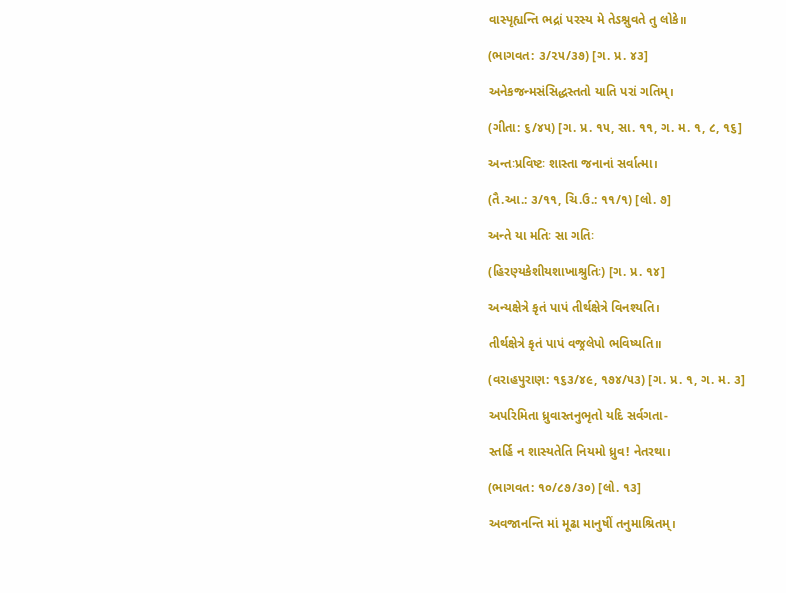વાસ્પૃહ્યન્તિ ભદ્રાં પરસ્ય મે તેઽશ્નુવતે તુ લોકે॥

(ભાગવત: ૩/૨૫/૩૭) [ગ. પ્ર. ૪૩]

અનેકજન્મસંસિદ્ધસ્તતો યાતિ પરાં ગતિમ્।

(ગીતા: ૬/૪૫) [ગ. પ્ર. ૧૫, સા. ૧૧, ગ. મ. ૧, ૮, ૧૬]

અન્તઃપ્રવિષ્ટઃ શાસ્તા જનાનાં સર્વાત્મા।

(તૈ.આ.: ૩/૧૧, ચિ.ઉ.: ૧૧/૧) [લો. ૭]

અન્તે યા મતિઃ સા ગતિઃ

(હિરણ્યકેશીયશાખાશ્રુતિઃ) [ગ. પ્ર. ૧૪]

અન્યક્ષેત્રે કૃતં પાપં તીર્થક્ષેત્રે વિનશ્યતિ।

તીર્થક્ષેત્રે કૃતં પાપં વજ્રલેપો ભવિષ્યતિ॥

(વરાહપુરાણ: ૧૬૩/૪૯, ૧૭૪/૫૩) [ગ. પ્ર. ૧, ગ. મ. ૩]

અપરિમિતા ધ્રુવાસ્તનુભૃતો યદિ સર્વગતા-

સ્તર્હિ ન શાસ્યતેતિ નિયમો ધ્રુવ! નેતરથા।

(ભાગવત: ૧૦/૮૭/૩૦) [લો. ૧૩]

અવજાનન્તિ માં મૂઢા માનુષીં તનુમાશ્રિતમ્।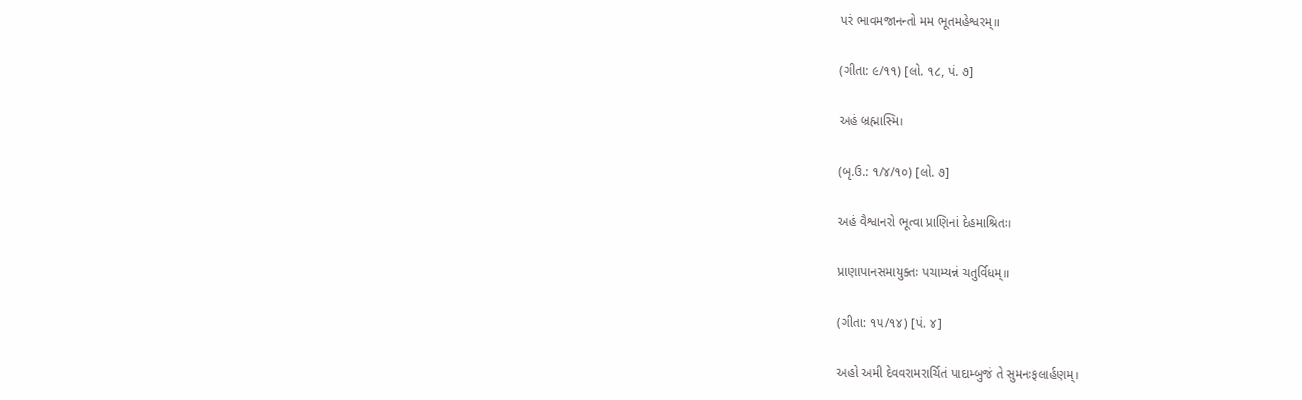પરં ભાવમજાનન્તો મમ ભૂતમહેશ્વરમ્॥

(ગીતા: ૯/૧૧) [લો. ૧૮, પં. ૭]

અહં બ્રહ્માસ્મિ।

(બૃ.ઉ.: ૧/૪/૧૦) [લો. ૭]

અહં વૈશ્વાનરો ભૂત્વા પ્રાણિનાં દેહમાશ્રિતઃ।

પ્રાણાપાનસમાયુક્તઃ પચામ્યન્નં ચતુર્વિધમ્॥

(ગીતા: ૧૫/૧૪) [પં. ૪]

અહો અમી દેવવરામરાર્ચિતં પાદામ્બુજં તે સુમનઃફલાર્હણમ્।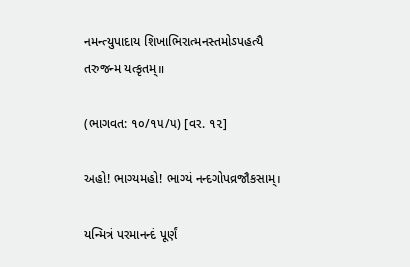નમન્ત્યુપાદાય શિખાભિરાત્મનસ્તમોઽપહત્યૈ તરુજન્મ યત્કૃતમ્॥

(ભાગવત: ૧૦/૧૫/૫) [વર. ૧૨]

અહો! ભાગ્યમહો! ભાગ્યં નન્દગોપવ્રજૌકસામ્।

યન્મિત્રં પરમાનન્દં પૂર્ણં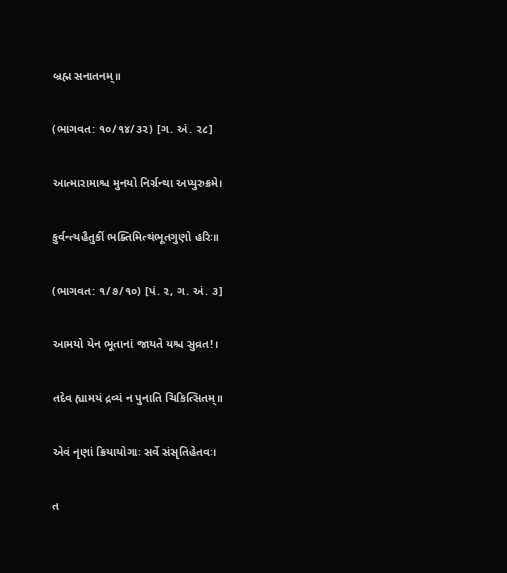બ્રહ્મ સનાતનમ્॥

(ભાગવત: ૧૦/૧૪/૩૨) [ગ. અં. ૨૮]

આત્મારામાશ્ચ મુનયો નિર્ગ્રન્થા અપ્યુરુક્રમે।

કુર્વન્ત્યહૈતુકીં ભક્તિમિત્થંભૂતગુણો હરિઃ॥

(ભાગવત: ૧/૭/૧૦) [પં. ૨, ગ. અં. ૩]

આમયો યેન ભૂતાનાં જાયતે યશ્ચ સુવ્રત!।

તદેવ હ્યામયં દ્રવ્યં ન પુનાતિ ચિકિત્સિતમ્॥

એવં નૃણાં ક્રિયાયોગાઃ સર્વે સંસૃતિહેતવઃ।

ત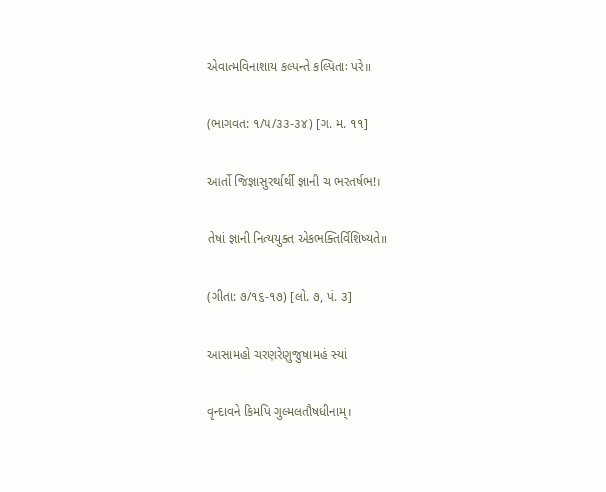એવાત્મવિનાશાય કલ્પન્તે કલ્પિતાઃ પરે॥

(ભાગવત: ૧/૫/૩૩-૩૪) [ગ. મ. ૧૧]

આર્તો જિજ્ઞાસુરર્થાર્થી જ્ઞાની ચ ભરતર્ષભ!।

તેષાં જ્ઞાની નિત્યયુક્ત એકભક્તિર્વિશિષ્યતે॥

(ગીતા: ૭/૧૬-૧૭) [લો. ૭, પં. ૩]

આસામહો ચરણરેણુજુષામહં સ્યાં

વૃન્દાવને કિમપિ ગુલ્મલતૌષધીનામ્।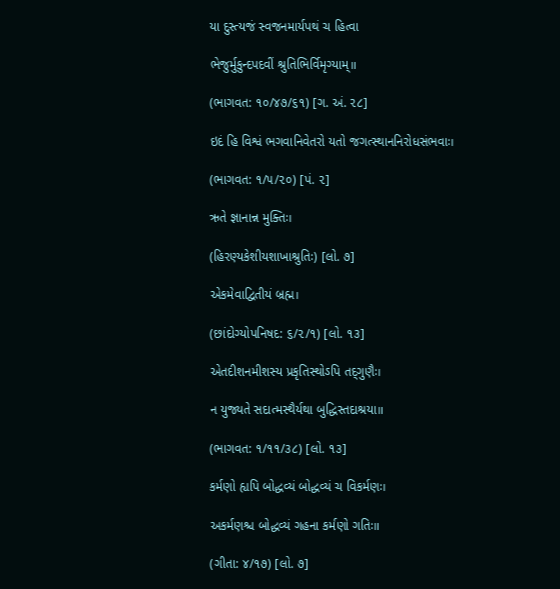યા દુસ્ત્યજં સ્વજનમાર્યપથં ચ હિત્વા

ભેજુર્મુકુન્દપદવીં શ્રુતિભિર્વિમૃગ્યામ્॥

(ભાગવત: ૧૦/૪૭/૬૧) [ગ. અં. ૨૮]

ઇદં હિ વિશ્વં ભગવાનિવેતરો યતો જગત્સ્થાનનિરોધસંભવાઃ।

(ભાગવત: ૧/૫/૨૦) [પં. ૨]

ઋતે જ્ઞાનાન્ન મુક્તિઃ।

(હિરણ્યકેશીયશાખાશ્રુતિઃ) [લો. ૭]

એકમેવાદ્વિતીયં બ્રહ્મ।

(છાંદોગ્યોપનિષદ: ૬/૨/૧) [લો. ૧૩]

એતદીશનમીશસ્ય પ્રકૃતિસ્થોઽપિ તદ્‌ગુણૈઃ।

ન યુજ્યતે સદાત્મસ્થૈર્યથા બુદ્ધિસ્તદાશ્રયા॥

(ભાગવત: ૧/૧૧/૩૮) [લો. ૧૩]

કર્મણો હ્યપિ બોદ્ધવ્યં બોદ્ધવ્યં ચ વિકર્મણઃ।

અકર્મણશ્ચ બોદ્ધવ્યં ગહના કર્મણો ગતિઃ॥

(ગીતા: ૪/૧૭) [લો. ૭]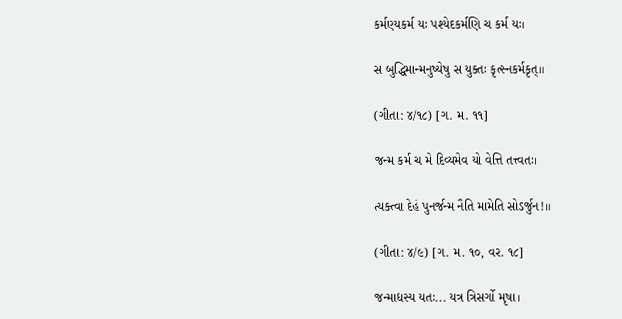કર્મણ્યકર્મ યઃ પશ્યેદકર્મણિ ચ કર્મ યઃ।

સ બુદ્ધિમાન્મનુષ્યેષુ સ યુક્તઃ કૃત્સ્નકર્મકૃત્॥

(ગીતા: ૪/૧૮) [ગ. મ. ૧૧]

જન્મ કર્મ ચ મે દિવ્યમેવ યો વેત્તિ તત્ત્વતઃ।

ત્યક્ત્વા દેહં પુનર્જન્મ નૈતિ મામેતિ સોઽર્જુન!॥

(ગીતા: ૪/૯) [ગ. મ. ૧૦, વર. ૧૮]

જન્માદ્યસ્ય યતઃ... યત્ર ત્રિસર્ગો મૃષા।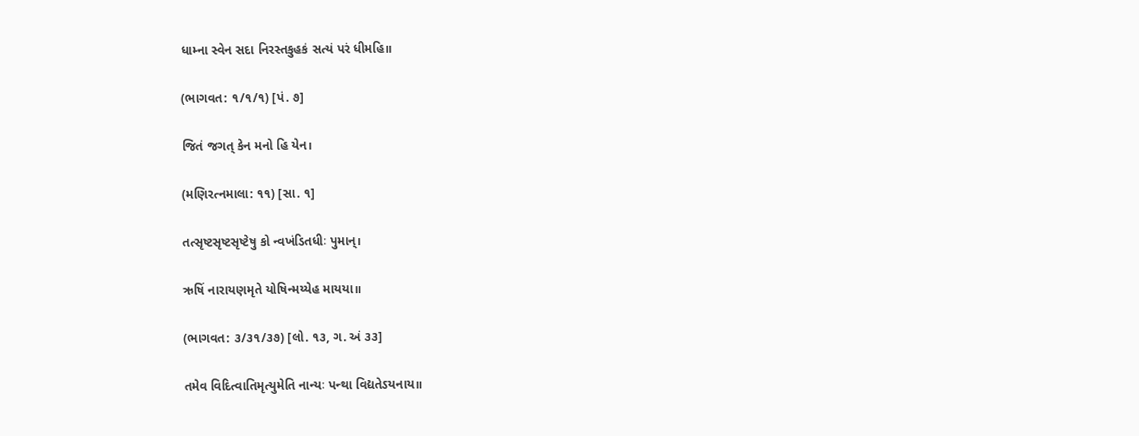ધામ્ના સ્વેન સદા નિરસ્તકુહકં સત્યં પરં ધીમહિ॥

(ભાગવત: ૧/૧/૧) [પં. ૭]

જિતં જગત્ કેન મનો હિ યેન।

(મણિરત્નમાલા: ૧૧) [સા. ૧]

તત્સૃષ્ટસૃષ્ટસૃષ્ટેષુ કો ન્વખંડિતધીઃ પુમાન્।

ઋષિં નારાયણમૃતે યોષિન્મય્યેહ માયયા॥

(ભાગવત: ૩/૩૧/૩૭) [લો. ૧૩, ગ. અં ૩૩]

તમેવ વિદિત્વાતિમૃત્યુમેતિ નાન્યઃ પન્થા વિદ્યતેઽયનાય॥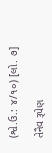(શ્વે.ઉ.: ૪/૧૦) [લો. ૭]

તેનૈવ રૂપેણ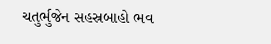ચતુર્ભુજેન સહસ્રબાહો ભવ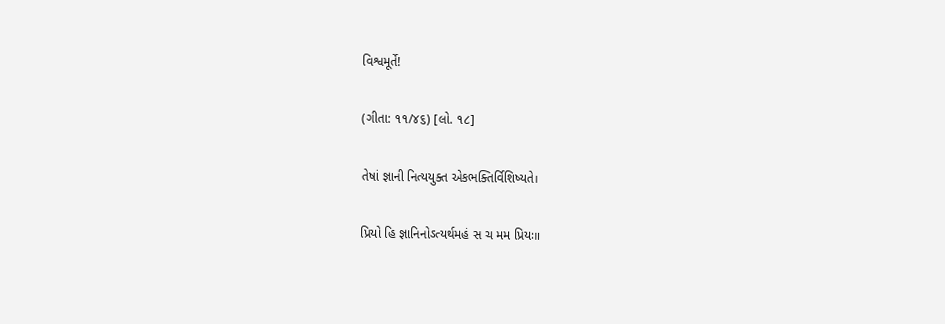વિશ્વમૂર્તે!

(ગીતા: ૧૧/૪૬) [લો. ૧૮]

તેષાં જ્ઞાની નિત્યયુક્ત એકભક્તિર્વિશિષ્યતે।

પ્રિયો હિ જ્ઞાનિનોઽત્યર્થમહં સ ચ મમ પ્રિયઃ॥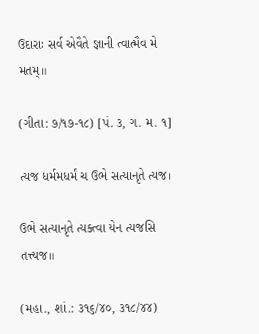ઉદારાઃ સર્વ એવૈતે જ્ઞાની ત્વાત્મૈવ મે મતમ્॥

(ગીતા: ૭/૧૭-૧૮) [પં. ૩, ગ. મ. ૧]

ત્યજ ધર્મમધર્મં ચ ઉભે સત્યાનૃતે ત્યજ।

ઉભે સત્યાનૃતે ત્યક્ત્વા યેન ત્યજસિ તત્ત્યજ॥

(મહા., શાં.: ૩૧૬/૪૦, ૩૧૮/૪૪)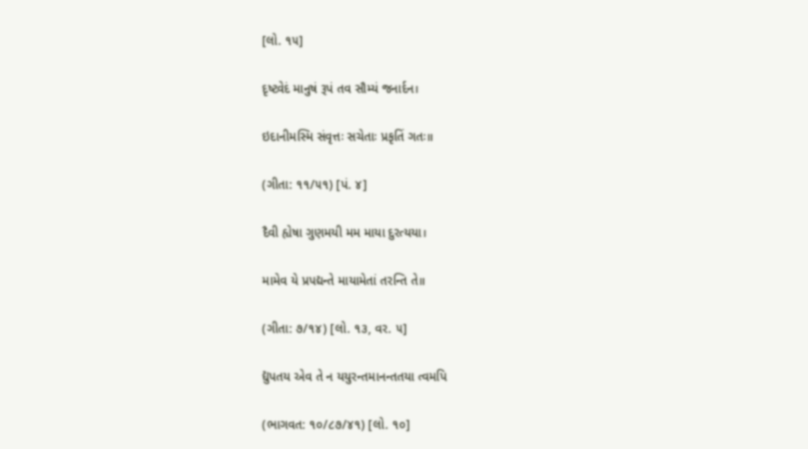[લો. ૧૫]

દૃષ્ટ્વેદં માનુષં રૂપં તવ સૌમ્યં જનાર્દન।

ઇદાનીમસ્મિ સંવૃત્તઃ સચેતાઃ પ્રકૃતિં ગતઃ॥

(ગીતા: ૧૧/૫૧) [પં. ૪]

દૈવી હ્યેષા ગુણમયી મમ માયા દુરત્યયા।

મામેવ યે પ્રપદ્યન્તે માયામેતાં તરન્તિ તે॥

(ગીતા: ૭/૧૪) [લો. ૧૩, વર. ૫]

દ્યુપતય એવ તે ન યયુરન્તમાનન્તતયા ત્વમપિ

(ભાગવત: ૧૦/૮૭/૪૧) [લો. ૧૦]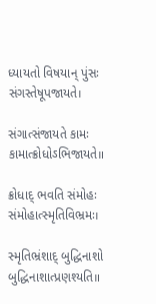ધ્યાયતો વિષયાન્ પુંસઃ સંગસ્તેષૂપજાયતે।

સંગાત્સંજાયતે કામઃ કામાત્ક્રોધોઽભિજાયતે॥

ક્રોધાદ્ ભવતિ સંમોહઃ સંમોહાત્સ્મૃતિવિભ્રમઃ।

સ્મૃતિભ્રંશાદ્ બુદ્ધિનાશો બુદ્ધિનાશાત્પ્રણશ્યતિ॥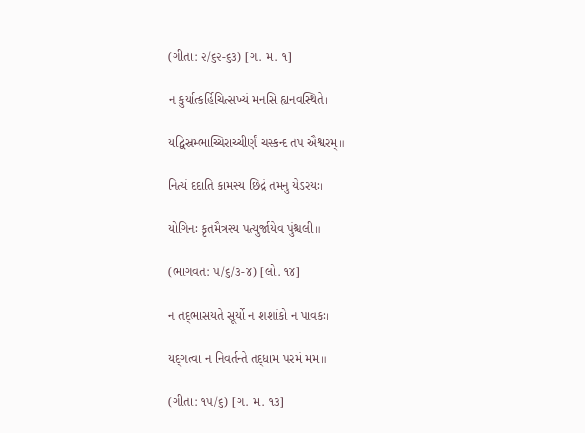(ગીતા: ૨/૬૨-૬૩) [ગ. મ. ૧]

ન કુર્યાત્કર્હિચિત્સખ્યં મનસિ હ્યનવસ્થિતે।

યદ્વિસ્રમ્ભાચ્ચિરાચ્ચીર્ણં ચસ્કન્દ તપ ઐશ્વરમ્॥

નિત્યં દદાતિ કામસ્ય છિદ્રં તમનુ યેઽરયઃ।

યોગિનઃ કૃતમૈત્રસ્ય પત્યુર્જાયેવ પુંશ્ચલી॥

(ભાગવત: ૫/૬/૩-૪) [લો. ૧૪]

ન તદ્‌ભાસયતે સૂર્યો ન શશાંકો ન પાવકઃ।

યદ્‌ગત્વા ન નિવર્તન્તે તદ્‌ધામ પરમં મમ॥

(ગીતા: ૧૫/૬) [ગ. મ. ૧૩]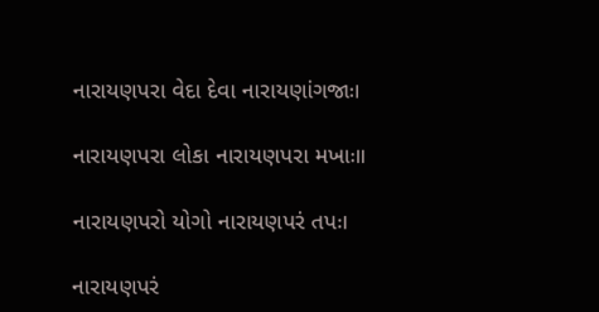નારાયણપરા વેદા દેવા નારાયણાંગજાઃ।

નારાયણપરા લોકા નારાયણપરા મખાઃ॥

નારાયણપરો યોગો નારાયણપરં તપઃ।

નારાયણપરં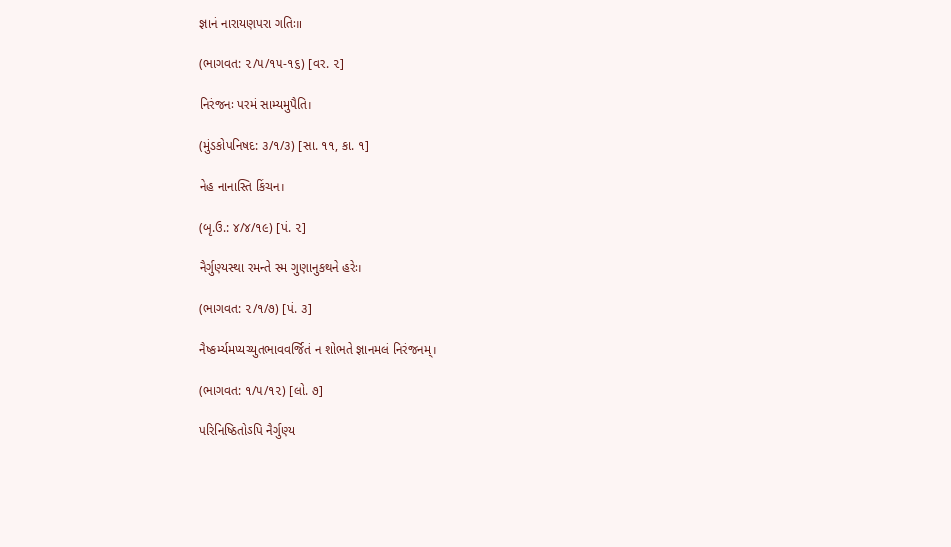જ્ઞાનં નારાયણપરા ગતિઃ॥

(ભાગવત: ૨/૫/૧૫-૧૬) [વર. ૨]

નિરંજનઃ પરમં સામ્યમુપૈતિ।

(મુંડકોપનિષદ: ૩/૧/૩) [સા. ૧૧, કા. ૧]

નેહ નાનાસ્તિ કિંચન।

(બૃ.ઉ.: ૪/૪/૧૯) [પં. ૨]

નૈર્ગુણ્યસ્થા રમન્તે સ્મ ગુણાનુકથને હરેઃ।

(ભાગવત: ૨/૧/૭) [પં. ૩]

નૈષ્કર્મ્યમપ્યચ્યુતભાવવર્જિતં ન શોભતે જ્ઞાનમલં નિરંજનમ્।

(ભાગવત: ૧/૫/૧૨) [લો. ૭]

પરિનિષ્ઠિતોઽપિ નૈર્ગુણ્ય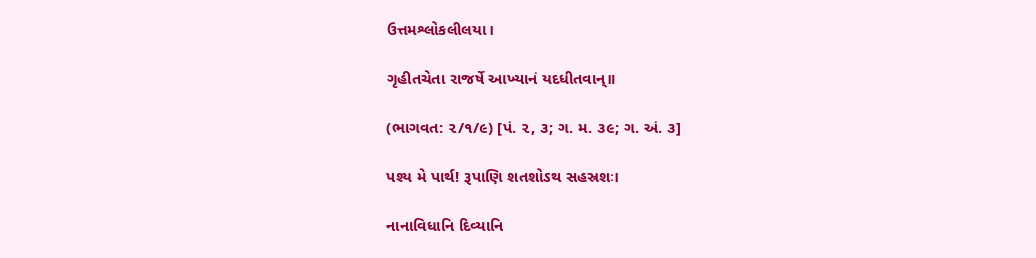ઉત્તમશ્લોકલીલયા।

ગૃહીતચેતા રાજર્ષે આખ્યાનં યદધીતવાન્॥

(ભાગવત: ૨/૧/૯) [પં. ૨, ૩; ગ. મ. ૩૯; ગ. અં. ૩]

પશ્ય મે પાર્થ! રૂપાણિ શતશોઽથ સહસ્રશઃ।

નાનાવિધાનિ દિવ્યાનિ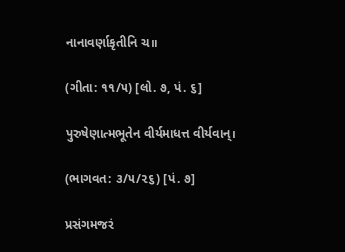નાનાવર્ણાકૃતીનિ ચ॥

(ગીતા: ૧૧/૫) [લો. ૭, પં. ૬]

પુરુષેણાત્મભૂતેન વીર્યમાધત્ત વીર્યવાન્।

(ભાગવત: ૩/૫/૨૬) [પં. ૭]

પ્રસંગમજરં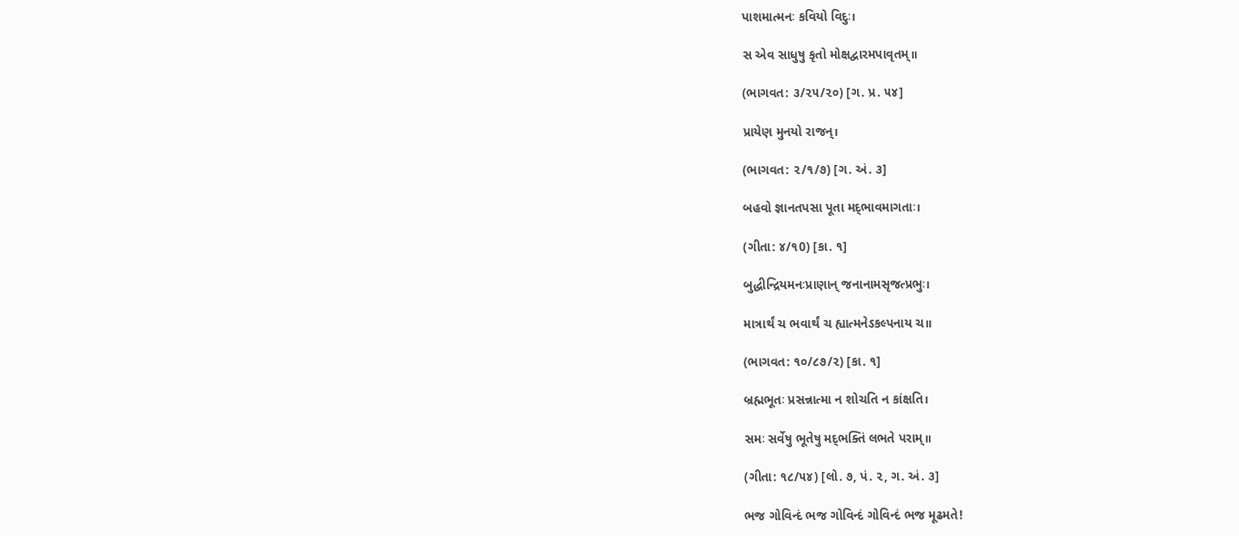પાશમાત્મનઃ કવિયો વિદુઃ।

સ એવ સાધુષુ કૃતો મોક્ષદ્વારમપાવૃતમ્॥

(ભાગવત: ૩/૨૫/૨૦) [ગ. પ્ર. ૫૪]

પ્રાયેણ મુનયો રાજન્।

(ભાગવત: ૨/૧/૭) [ગ. અં. ૩]

બહવો જ્ઞાનતપસા પૂતા મદ્‌ભાવમાગતાઃ।

(ગીતા: ૪/૧0) [કા. ૧]

બુદ્ધીન્દ્રિયમનઃપ્રાણાન્ જનાનામસૃજત્પ્રભુઃ।

માત્રાર્થં ચ ભવાર્થં ચ હ્યાત્મનેઽકલ્પનાય ચ॥

(ભાગવત: ૧૦/૮૭/૨) [કા. ૧]

બ્રહ્મભૂતઃ પ્રસન્નાત્મા ન શોચતિ ન કાંક્ષતિ।

સમઃ સર્વેષુ ભૂતેષુ મદ્‌ભક્તિં લભતે પરામ્॥

(ગીતા: ૧૮/૫૪) [લો. ૭, પં. ૨, ગ. અં. ૩]

ભજ ગોવિન્દં ભજ ગોવિન્દં ગોવિન્દં ભજ મૂઢમતે!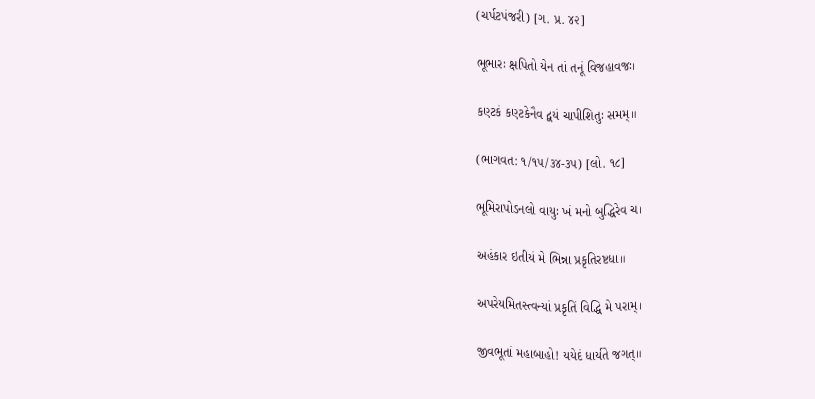(ચર્પટપંજરી) [ગ. પ્ર. ૪૨]

ભૂભારઃ ક્ષપિતો યેન તાં તનૂં વિજહાવજઃ।

કણ્ટકં કણ્ટકેનૈવ દ્વયં ચાપીશિતુઃ સમમ્॥

(ભાગવત: ૧/૧૫/૩૪-૩૫) [લો. ૧૮]

ભૂમિરાપોઽનલો વાયુઃ ખં મનો બુદ્ધિરેવ ચ।

અહંકાર ઇતીયં મે ભિન્ના પ્રકૃતિરષ્ટધા॥

અપરેયમિતસ્ત્વન્યાં પ્રકૃતિં વિદ્ધિ મે પરામ્।

જીવભૂતાં મહાબાહો! યયેદં ધાર્યતે જગત્॥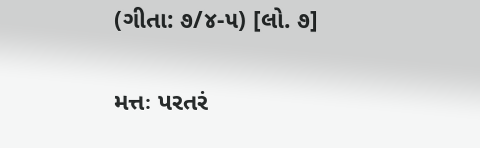(ગીતા: ૭/૪-૫) [લો. ૭]

મત્તઃ પરતરં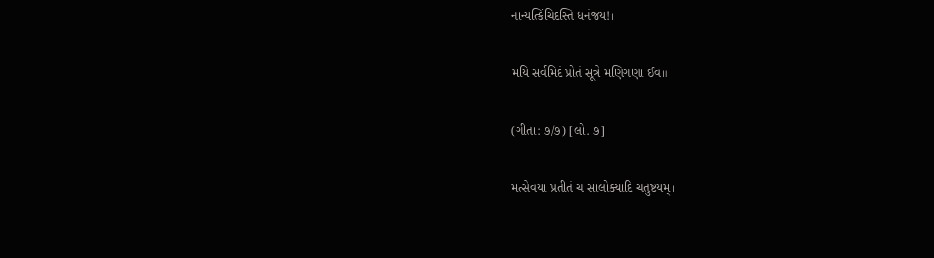નાન્યત્કિંચિદસ્તિ ધનંજય!।

મયિ સર્વમિદં પ્રોતં સૂત્રે મણિગણા ઈવ॥

(ગીતા: ૭/૭) [લો. ૭]

મત્સેવયા પ્રતીતં ચ સાલોક્યાદિ ચતુષ્ટયમ્।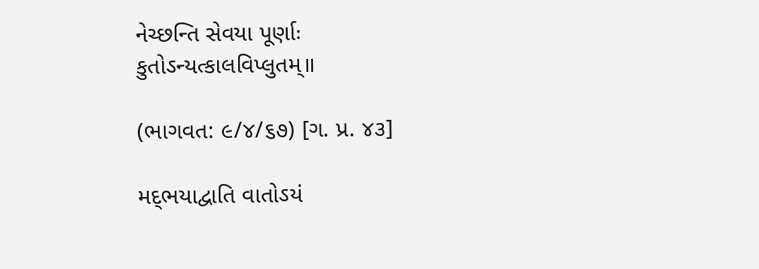નેચ્છન્તિ સેવયા પૂર્ણાઃ કુતોઽન્યત્કાલવિપ્લુતમ્॥

(ભાગવત: ૯/૪/૬૭) [ગ. પ્ર. ૪૩]

મદ્‌ભયાદ્વાતિ વાતોઽયં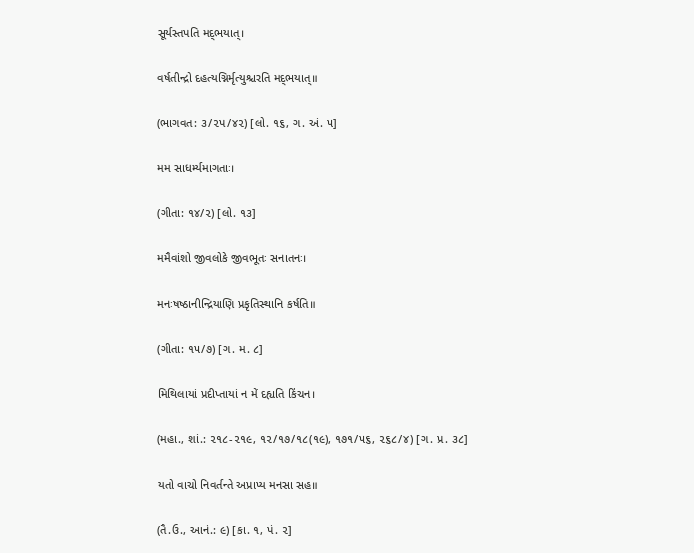સૂર્યસ્તપતિ મદ્‌ભયાત્।

વર્ષતીન્દ્રો દહત્યગ્નિર્મૃત્યુશ્ચરતિ મદ્‌ભયાત્॥

(ભાગવત: ૩/૨પ/૪૨) [લો. ૧૬, ગ. અં. ૫]

મમ સાધર્મ્યમાગતાઃ।

(ગીતા: ૧૪/૨) [લો. ૧૩]

મમૈવાંશો જીવલોકે જીવભૂતઃ સનાતનઃ।

મનઃષષ્ઠાનીન્દ્રિયાણિ પ્રકૃતિસ્થાનિ કર્ષતિ॥

(ગીતા: ૧૫/૭) [ગ. મ. ૮]

મિથિલાયાં પ્રદીપ્તાયાં ન મેં દહ્યતિ કિંચન।

(મહા., શાં.: ૨૧૮-૨૧૯, ૧૨/૧૭/૧૮(૧૯), ૧૭૧/૫૬, ૨૬૮/૪) [ગ. પ્ર. ૩૮]

યતો વાચો નિવર્તન્તે અપ્રાપ્ય મનસા સહ॥

(તૈ.ઉ., આનં.: ૯) [કા. ૧, પં. ૨]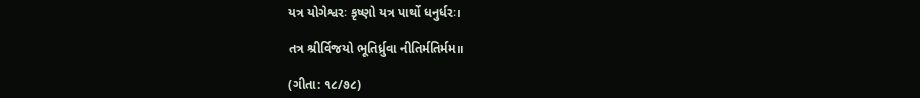યત્ર યોગેશ્વરઃ કૃષ્ણો યત્ર પાર્થો ધનુર્ધરઃ।

તત્ર શ્રીર્વિજયો ભૂતિર્ધ્રુવા નીતિર્મતિર્મમ॥

(ગીતા: ૧૮/૭૮)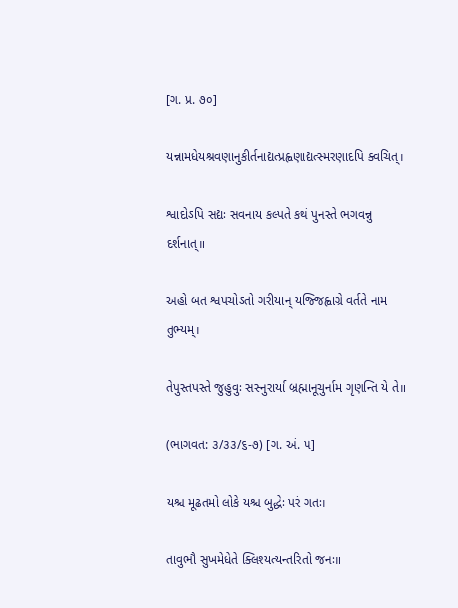[ગ. પ્ર. ૭૦]

યન્નામધેયશ્રવણાનુકીર્તનાદ્યત્પ્રહ્વણાદ્યત્સ્મરણાદપિ ક્વચિત્।

શ્વાદોઽપિ સદ્યઃ સવનાય કલ્પતે કથં પુનસ્તે ભગવન્નુ દર્શનાત્॥

અહો બત શ્વપચોઽતો ગરીયાન્ યજ્જિહ્વાગ્રે વર્તતે નામ તુભ્યમ્।

તેપુસ્તપસ્તે જુહુવુઃ સસ્નુરાર્યા બ્રહ્માનૂચુર્નામ ગૃણન્તિ યે તે॥

(ભાગવત: ૩/૩૩/૬-૭) [ગ. અં. ૫]

યશ્ચ મૂઢતમો લોકે યશ્ચ બુદ્ધેઃ પરં ગતઃ।

તાવુભૌ સુખમેધેતે ક્લિશ્યત્યન્તરિતો જનઃ॥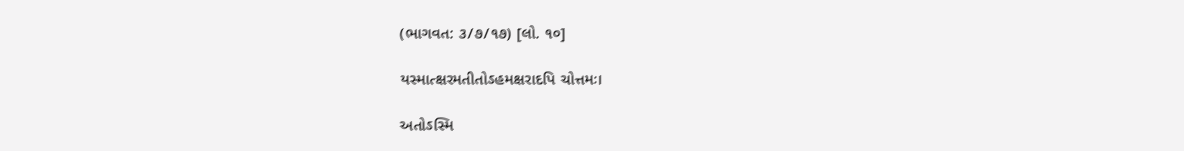(ભાગવત: ૩/૭/૧૭) [લો. ૧૦]

યસ્માત્ક્ષરમતીતોઽહમક્ષરાદપિ ચોત્તમઃ।

અતોઽસ્મિ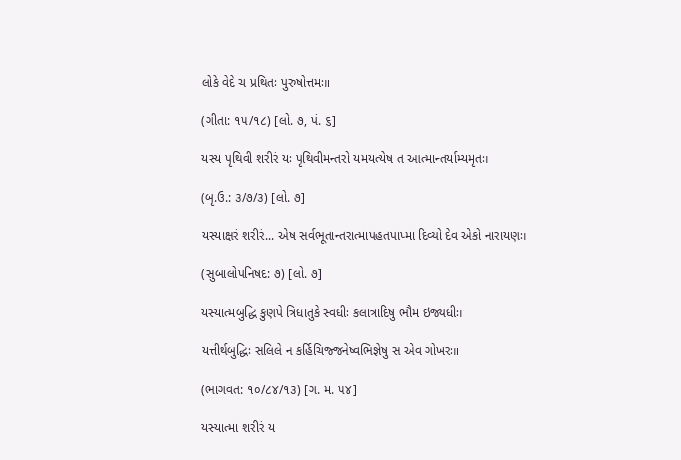લોકે વેદે ચ પ્રથિતઃ પુરુષોત્તમઃ॥

(ગીતા: ૧૫/૧૮) [લો. ૭, પં. ૬]

યસ્ય પૃથિવી શરીરં યઃ પૃથિવીમન્તરો યમયત્યેષ ત આત્માન્તર્યામ્યમૃતઃ।

(બૃ.ઉ.: ૩/૭/૩) [લો. ૭]

યસ્યાક્ષરં શરીરં... એષ સર્વભૂતાન્તરાત્માપહતપાપ્મા દિવ્યો દેવ એકો નારાયણઃ।

(સુબાલોપનિષદ: ૭) [લો. ૭]

યસ્યાત્મબુદ્ધિ કુણપે ત્રિધાતુકે સ્વધીઃ કલાત્રાદિષુ ભૌમ ઇજ્યધીઃ।

યત્તીર્થબુદ્ધિઃ સલિલે ન કર્હિચિજ્જનેષ્વભિજ્ઞેષુ સ એવ ગોખરઃ॥

(ભાગવત: ૧૦/૮૪/૧૩) [ગ. મ. ૫૪]

યસ્યાત્મા શરીરં ય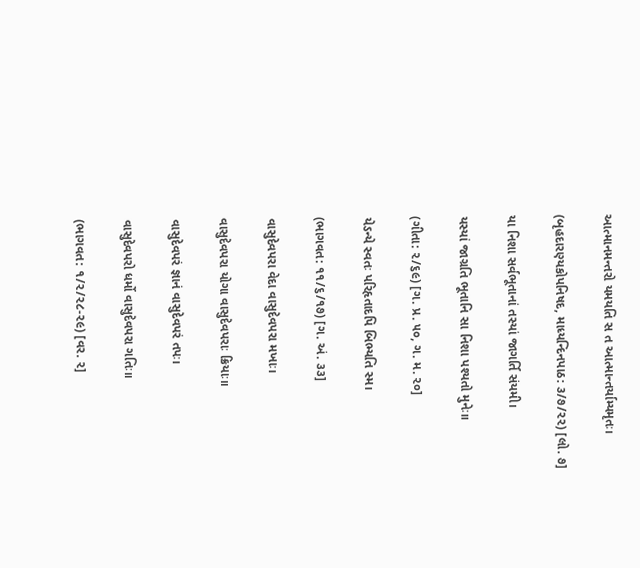આત્માનમન્તરો યમયતિ સ ત આત્માન્તર્યામ્યમૃતઃ।

(બૃહદારણ્યકોપનિષદ, માધ્યન્દિનપાઠ: ૩/૭/૨૨) [લો. ૭]

યા નિશા સર્વભૂતાનાં તસ્યાં જાગર્તિ સંયમી।

યસ્યાં જાગ્રતિ ભૂતાનિ સા નિશા પશ્યતો મુનેઃ॥

(ગીતા: ૨/૬૯) [ગ. પ્ર. ૫૦, ગ. મ. ૨૦]

યેઽન્યે સ્વતઃ પરિહૃતાદપિ બિભ્યતિ સ્મ।

(ભાગવત: ૧૧/૬/૧૭) [ગ. અં. ૩૩]

વાસુદેવપરા વેદા વાસુદેવપરા મખાઃ।

વાસુદેવપરા યોગા વાસુદેવપરાઃ ક્રિયાઃ॥

વાસુદેવપરં જ્ઞાનં વાસુદેવપરં તપઃ।

વાસુદેવપરો ધર્મો વાસુદેવપરા ગતિઃ॥

(ભાગવત: ૧/૨/૨૮-૨૯) [વર. ૨]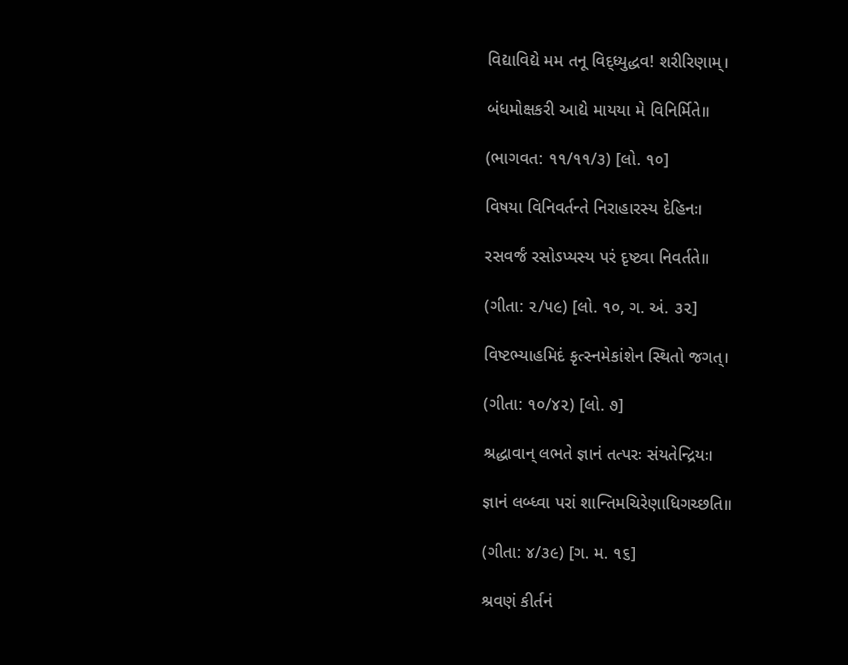વિદ્યાવિદ્યે મમ તનૂ વિદ્ધ્યુદ્ધવ! શરીરિણામ્।

બંધમોક્ષકરી આદ્યે માયયા મે વિનિર્મિતે॥

(ભાગવત: ૧૧/૧૧/૩) [લો. ૧૦]

વિષયા વિનિવર્તન્તે નિરાહારસ્ય દેહિનઃ।

રસવર્જં રસોઽપ્યસ્ય પરં દૃષ્ટ્વા નિવર્તતે॥

(ગીતા: ૨/૫૯) [લો. ૧૦, ગ. અં. ૩૨]

વિષ્ટભ્યાહમિદં કૃત્સ્નમેકાંશેન સ્થિતો જગત્।

(ગીતા: ૧૦/૪૨) [લો. ૭]

શ્રદ્ધાવાન્ લભતે જ્ઞાનં તત્પરઃ સંયતેન્દ્રિયઃ।

જ્ઞાનં લબ્ધ્વા પરાં શાન્તિમચિરેણાધિગચ્છતિ॥

(ગીતા: ૪/૩૯) [ગ. મ. ૧૬]

શ્રવણં કીર્તનં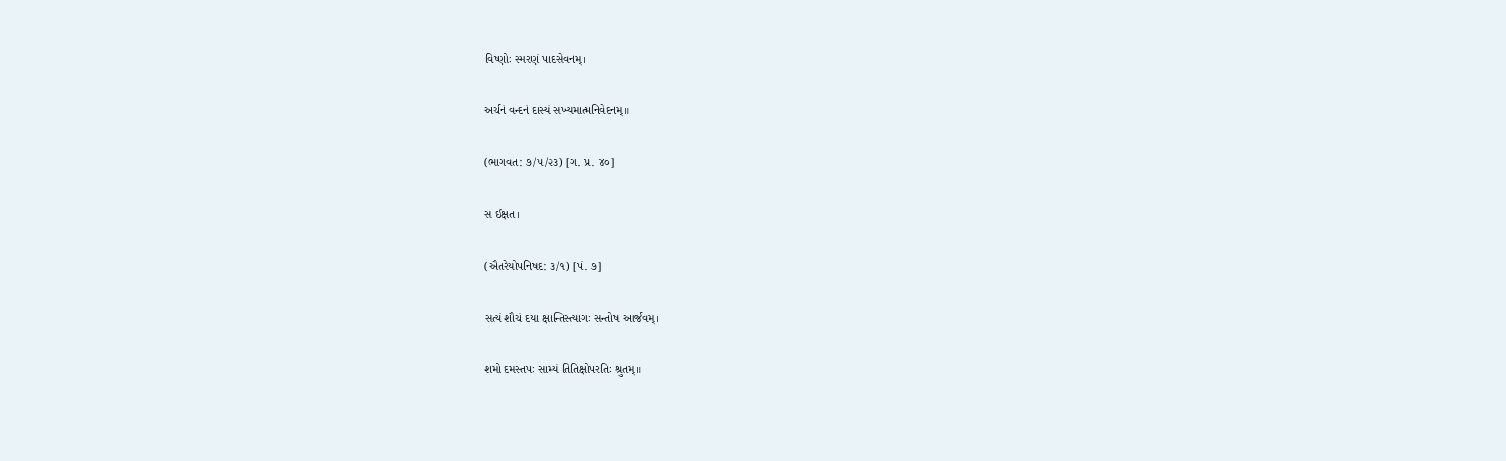વિષ્ણોઃ સ્મરણં પાદસેવનમ્।

અર્ચનં વન્દનં દાસ્યં સખ્યમાત્મનિવેદનમ્॥

(ભાગવત: ૭/૫/૨૩) [ગ. પ્ર. ૪૦]

સ ઈક્ષત।

(ઐતરેયોપનિષદ: ૩/૧) [પં. ૭]

સત્યં શૌચં દયા ક્ષાન્તિસ્ત્યાગઃ સન્તોષ આર્જવમ્।

શમો દમસ્તપઃ સામ્યં તિતિક્ષોપરતિઃ શ્રુતમ્॥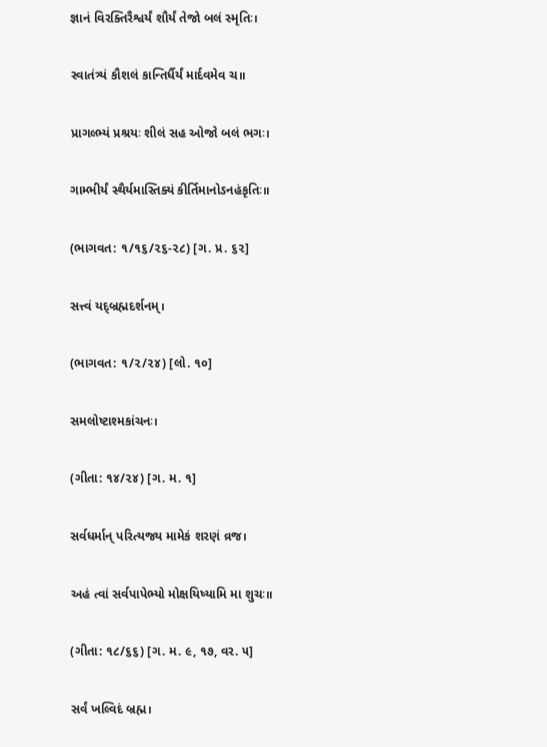જ્ઞાનં વિરક્તિરૈશ્વર્યં શૌર્યં તેજો બલં સ્મૃતિઃ।

સ્વાતંત્ર્યં કૌશલં કાન્તિર્ધૈર્યં માર્દવમેવ ચ॥

પ્રાગલ્ભ્યં પ્રશ્રયઃ શીલં સહ ઓજો બલં ભગઃ।

ગામ્ભીર્યં સ્થૈર્યમાસ્તિક્યં કીર્તિમાનોઽનહંકૃતિઃ॥

(ભાગવત: ૧/૧૬/૨૬-૨૮) [ગ. પ્ર. ૬૨]

સત્ત્વં યદ્બ્રહ્મદર્શનમ્।

(ભાગવત: ૧/૨/૨૪) [લો. ૧૦]

સમલોષ્ટાશ્મકાંચનઃ।

(ગીતા: ૧૪/૨૪) [ગ. મ. ૧]

સર્વધર્માન્ પરિત્યજ્ય મામેકં શરણં વ્રજ।

અહં ત્વાં સર્વપાપેભ્યો મોક્ષયિષ્યામિ મા શુચઃ॥

(ગીતા: ૧૮/૬૬) [ગ. મ. ૯, ૧૭, વર. ૫]

સર્વં ખલ્વિદં બ્રહ્મ।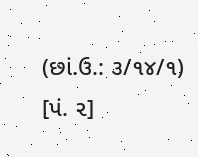(છાં.ઉ.: ૩/૧૪/૧) [પં. ૨]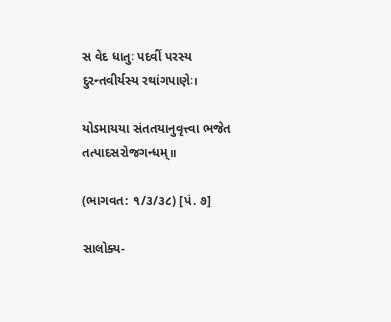સ વેદ ધાતુઃ પદવીં પરસ્ય દુરન્તવીર્યસ્ય રથાંગપાણેઃ।

યોઽમાયયા સંતતયાનુવૃત્ત્વા ભજેત તત્પાદસરોજગન્ધમ્॥

(ભાગવત: ૧/૩/૩૮) [પં. ૭]

સાલોક્ય-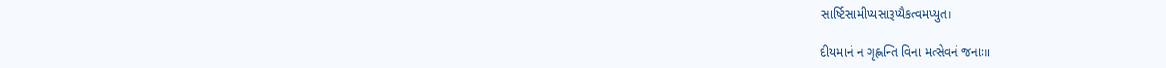સાર્ષ્ટિસામીપ્યસારૂપ્યૈકત્વમપ્યુત।

દીયમાનં ન ગૃહ્ણન્તિ વિના મત્સેવનં જનાઃ॥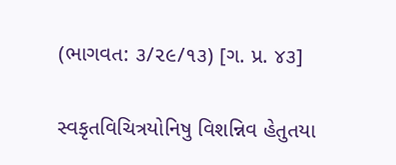(ભાગવત: ૩/૨૯/૧૩) [ગ. પ્ર. ૪૩]

સ્વકૃતવિચિત્રયોનિષુ વિશન્નિવ હેતુતયા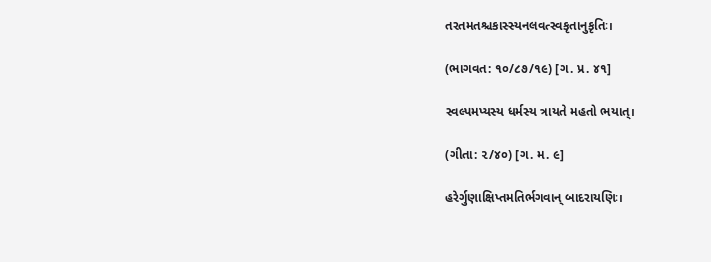તરતમતશ્ચકાસ્સ્યનલવત્સ્વકૃતાનુકૃતિઃ।

(ભાગવત: ૧૦/૮૭/૧૯) [ગ. પ્ર. ૪૧]

સ્વલ્પમપ્યસ્ય ધર્મસ્ય ત્રાયતે મહતો ભયાત્।

(ગીતા: ૨/૪૦) [ગ. મ. ૯]

હરેર્ગુણાક્ષિપ્તમતિર્ભગવાન્ બાદરાયણિઃ।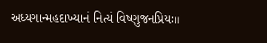અધ્યગાન્મહદાખ્યાનં નિત્યં વિષ્ણુજનપ્રિયઃ॥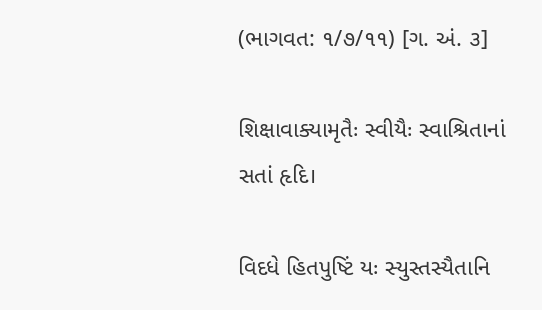(ભાગવત: ૧/૭/૧૧) [ગ. અં. ૩]

શિક્ષાવાક્યામૃતૈઃ સ્વીયૈઃ સ્વાશ્રિતાનાં સતાં હૃદિ।

વિદધે હિતપુષ્ટિં યઃ સ્યુસ્તસ્યૈતાનિ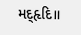મદ્હૃદિ॥